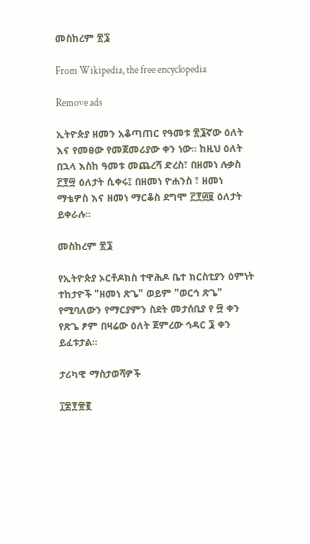መስከረም ፳፮

From Wikipedia, the free encyclopedia

Remove ads

ኢትዮጵያ ዘመን አቆጣጠር የዓመቱ ፳፮ኛው ዕለት እና የመፀው የመጀመሪያው ቀን ነው። ከዚህ ዕለት በኋላ እስከ ዓመቱ መጨረሻ ድረስ፣ በዘመነ ሉቃስ ፫፻፵ ዕለታት ሲቀሩ፤ በዘመነ ዮሐንስ ፣ ዘመነ ማቴዎስ እና ዘመነ ማርቆስ ደግሞ ፫፻፴፱ ዕለታት ይቀራሉ።

መስከረም ፳፮

የኢትዮጵያ ኦርቶዶክስ ተዋሕዶ ቤተ ክርስቲያን ዕምነት ተከታዮች "ዘመነ ጽጌ" ወይም "ወርኅ ጽጌ" የሚባለውን የማርያምን ስደት መታሰቢያ የ ፵ ቀን የጽጌ ፆም በዛሬው ዕለት ጀምረው ኅዳር ፮ ቀን ይፈቱታል።

ታሪካዊ ማስታወሻዎች

፲፰፻፹፪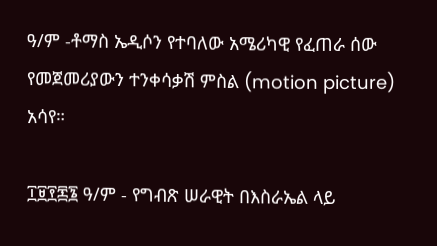ዓ/ም -ቶማስ ኤዲሶን የተባለው አሜሪካዊ የፈጠራ ሰው የመጀመሪያውን ተንቀሳቃሽ ምስል (motion picture) አሳየ።

፲፱፻፷፮ ዓ/ም - የግብጽ ሠራዊት በእስራኤል ላይ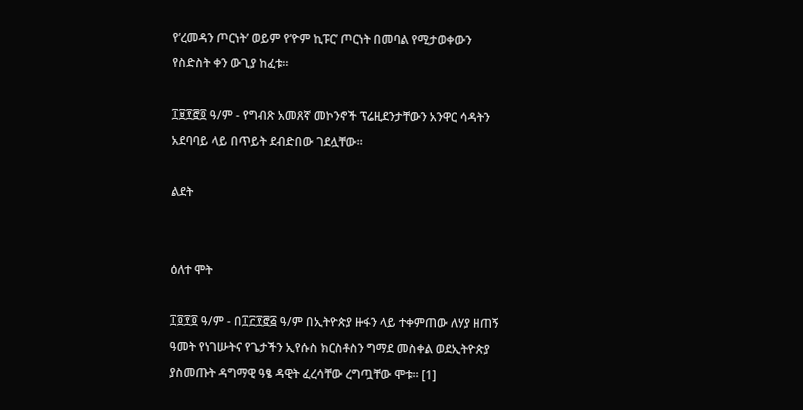የ’ረመዳን ጦርነት’ ወይም የ’ዮም ኪፑር’ ጦርነት በመባል የሚታወቀውን የስድስት ቀን ውጊያ ከፈቱ።

፲፱፻፸፬ ዓ/ም - የግብጽ አመጸኛ መኮንኖች ፕሬዚደንታቸውን አንዋር ሳዳትን አደባባይ ላይ በጥይት ደብድበው ገደሏቸው።

ልደት


ዕለተ ሞት

፲፬፻፬ ዓ/ም - በ፲፫፻፸፭ ዓ/ም በኢትዮጵያ ዙፋን ላይ ተቀምጠው ለሃያ ዘጠኝ ዓመት የነገሡትና የጌታችን ኢየሱስ ክርስቶስን ግማደ መስቀል ወደኢትዮጵያ ያስመጡት ዳግማዊ ዓፄ ዳዊት ፈረሳቸው ረግጧቸው ሞቱ። [1]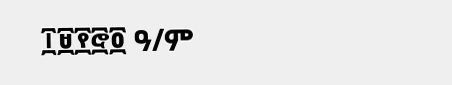፲፱፻፸፬ ዓ/ም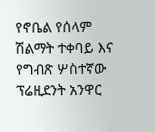የኖቤል የሰላም ሽልማት ተቀባይ እና የግብጽ ሦስተኛው ፕሬዚደንት አንዋር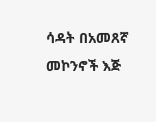ሳዳት በአመጸኛ መኮንኖች እጅ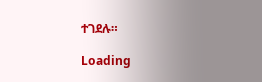ተገደሉ።

Loading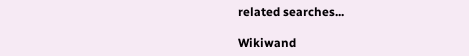related searches...

Wikiwand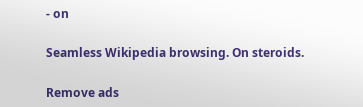- on

Seamless Wikipedia browsing. On steroids.

Remove ads